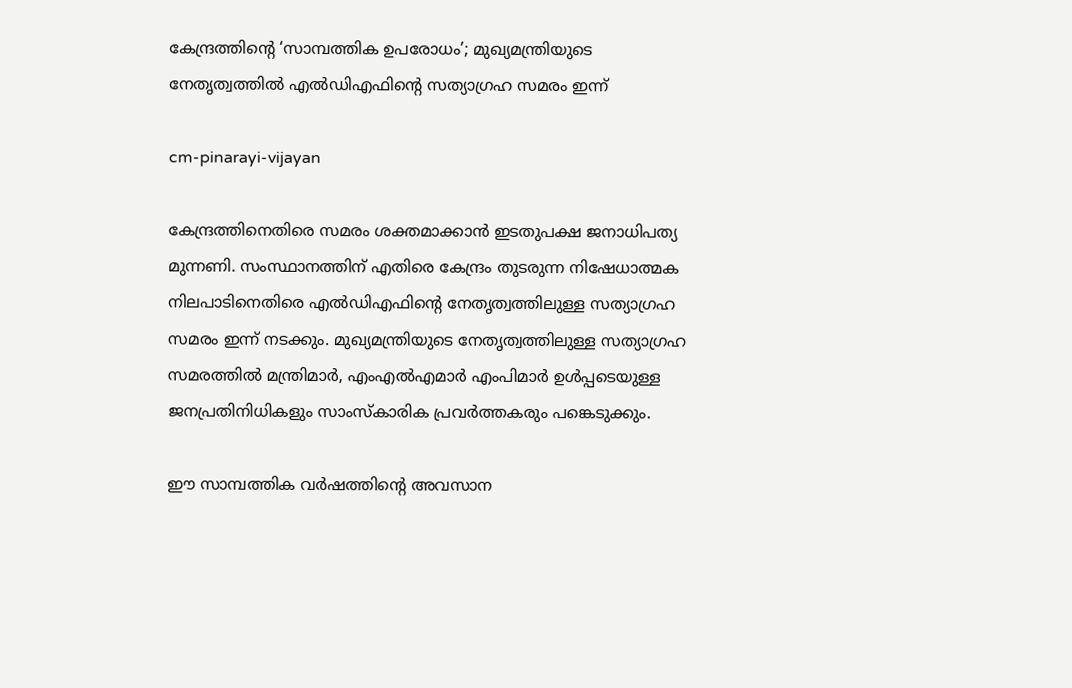കേന്ദ്രത്തിന്റെ ‘സാമ്പത്തിക ഉപരോധം’; മുഖ്യമന്ത്രിയുടെ നേതൃത്വത്തിൽ എൽഡിഎഫിന്റെ സത്യാഗ്രഹ സമരം ഇന്ന്

cm-pinarayi-vijayan

കേന്ദ്രത്തിനെതിരെ സമരം ശക്തമാക്കാൻ ഇടതുപക്ഷ ജനാധിപത്യ മുന്നണി. സംസ്ഥാനത്തിന് എതിരെ കേന്ദ്രം തുടരുന്ന നിഷേധാത്മക നിലപാടിനെതിരെ എൽഡിഎഫിന്റെ നേതൃത്വത്തിലുള്ള സത്യാഗ്രഹ സമരം ഇന്ന് നടക്കും. മുഖ്യമന്ത്രിയുടെ നേതൃത്വത്തിലുള്ള സത്യാഗ്രഹ സമരത്തിൽ മന്ത്രിമാർ, എംഎൽഎമാർ എംപിമാർ ഉൾപ്പടെയുള്ള ജനപ്രതിനിധികളും സാംസ്കാരിക പ്രവർത്തകരും പങ്കെടുക്കും.

ഈ സാമ്പത്തിക വർഷത്തിന്റെ അവസാന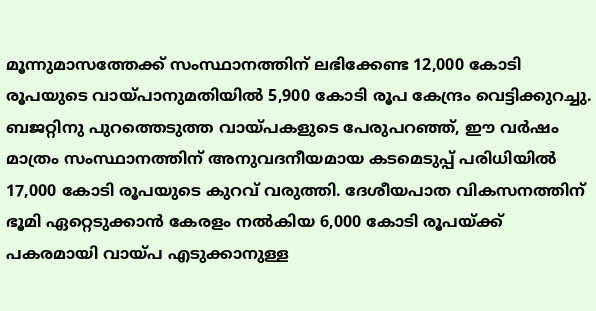മൂന്നുമാസത്തേക്ക് സംസ്ഥാനത്തിന് ലഭിക്കേണ്ട 12,000 കോടി രൂപയുടെ വായ്പാനുമതിയിൽ 5,900 കോടി രൂപ കേന്ദ്രം വെട്ടിക്കുറച്ചു. ബജറ്റിനു പുറത്തെടുത്ത വായ്പകളുടെ പേരുപറഞ്ഞ്, ഈ വർഷം മാത്രം സംസ്ഥാനത്തിന് അനുവദനീയമായ കടമെടുപ്പ് പരിധിയിൽ 17,000 കോടി രൂപയുടെ കുറവ് വരുത്തി. ദേശീയപാത വികസനത്തിന് ഭൂമി ഏറ്റെടുക്കാൻ കേരളം നൽകിയ 6,000 കോടി രൂപയ്ക്ക് പകരമായി വായ്പ എടുക്കാനുള്ള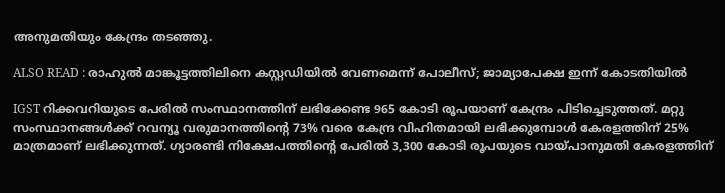അനുമതിയും കേന്ദ്രം തടഞ്ഞു.

ALSO READ : രാഹുൽ മാങ്കൂട്ടത്തിലിനെ കസ്റ്റഡിയിൽ വേണമെന്ന് പോലീസ്; ജാമ്യാപേക്ഷ ഇന്ന് കോടതിയിൽ

IGST റിക്കവറിയുടെ പേരിൽ സംസ്ഥാനത്തിന് ലഭിക്കേണ്ട 965 കോടി രൂപയാണ് കേന്ദ്രം പിടിച്ചെടുത്തത്. മറ്റു സംസ്ഥാനങ്ങൾക്ക് റവന്യൂ വരുമാനത്തിന്റെ 73% വരെ കേന്ദ്ര വിഹിതമായി ലഭിക്കുമ്പോൾ കേരളത്തിന് 25% മാത്രമാണ് ലഭിക്കുന്നത്. ഗ്യാരണ്ടി നിക്ഷേപത്തിന്റെ പേരിൽ 3,300 കോടി രൂപയുടെ വായ്പാനുമതി കേരളത്തിന്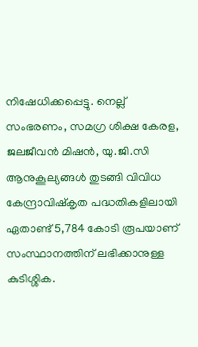നിഷേധിക്കപ്പെട്ടു. നെല്ല് സംഭരണം, സമഗ്ര ശിക്ഷ കേരള, ജലജീവൻ മിഷൻ, യു.ജി.സി ആനുകൂല്യങ്ങൾ തുടങ്ങി വിവിധ കേന്ദ്രാവിഷ്കൃത പദ്ധതികളിലായി ഏതാണ്ട് 5,784 കോടി രൂപയാണ് സംസ്ഥാനത്തിന് ലഭിക്കാനുള്ള കുടിശ്ശിക.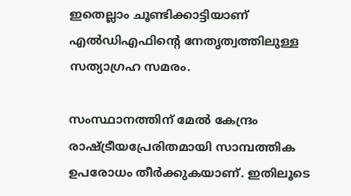ഇതെല്ലാം ചൂണ്ടിക്കാട്ടിയാണ് എൽഡിഎഫിന്‍റെ നേതൃത്വത്തിലുള്ള സത്യാഗ്രഹ സമരം.

സംസ്ഥാനത്തിന് മേൽ കേന്ദ്രം രാഷ്ട്രീയപ്രേരിതമായി സാമ്പത്തിക ഉപരോധം തീർക്കുകയാണ്. ഇതിലൂടെ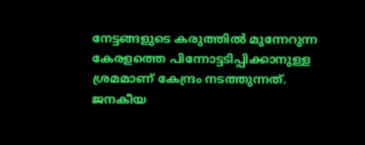നേട്ടങ്ങളുടെ കരുത്തിൽ മുന്നേറുന്ന കേരളത്തെ പിന്നോട്ടടിപ്പിക്കാനുള്ള ശ്രമമാണ് കേന്ദ്രം നടത്തുന്നത്. ജനകീയ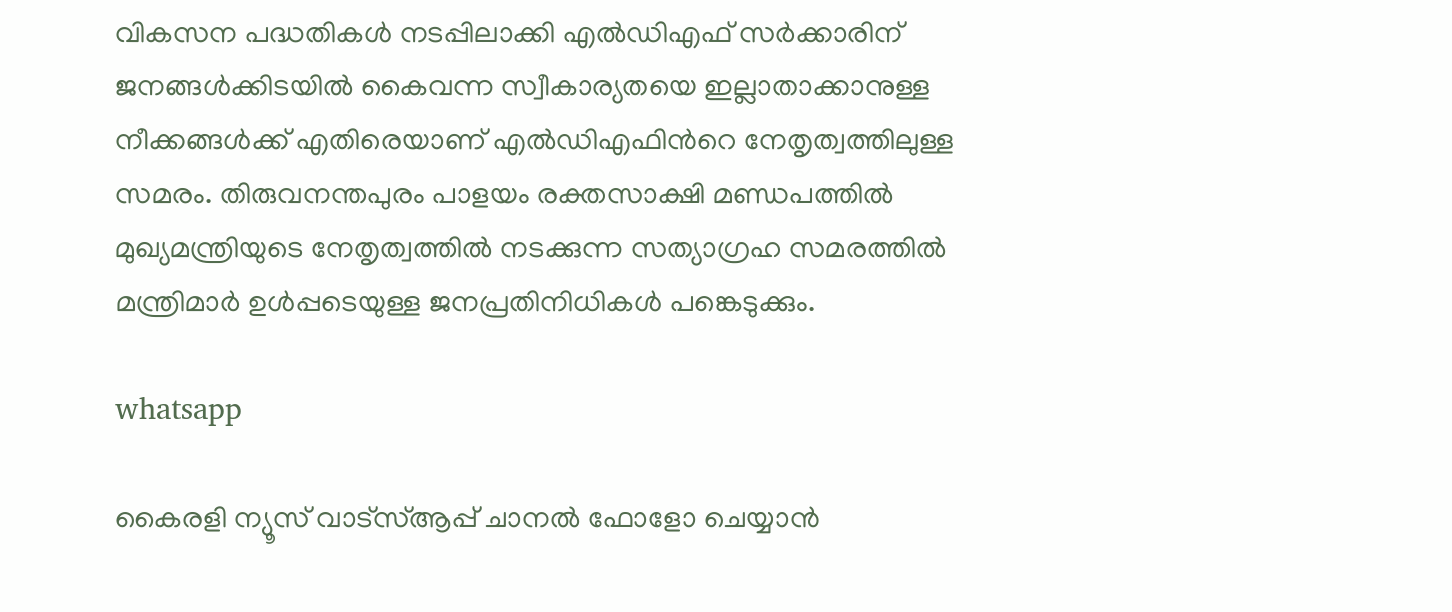വികസന പദ്ധതികൾ നടപ്പിലാക്കി എൽഡിഎഫ് സർക്കാരിന് ജനങ്ങൾക്കിടയിൽ കൈവന്ന സ്വീകാര്യതയെ ഇല്ലാതാക്കാനുള്ള നീക്കങ്ങൾക്ക് എതിരെയാണ് എൽഡിഎഫിന്‍റെ നേതൃത്വത്തിലുള്ള സമരം. തിരുവനന്തപുരം പാളയം രക്തസാക്ഷി മണ്ഡപത്തിൽ മുഖ്യമന്ത്രിയുടെ നേതൃത്വത്തിൽ നടക്കുന്ന സത്യാഗ്രഹ സമരത്തിൽ മന്ത്രിമാർ ഉൾപ്പടെയുള്ള ജനപ്രതിനിധികൾ പങ്കെടുക്കും.

whatsapp

കൈരളി ന്യൂസ് വാട്‌സ്ആപ്പ് ചാനല്‍ ഫോളോ ചെയ്യാന്‍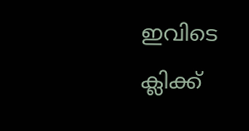ഇവിടെ ക്ലിക്ക്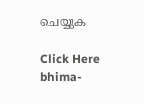ചെയ്യുക

Click Here
bhima-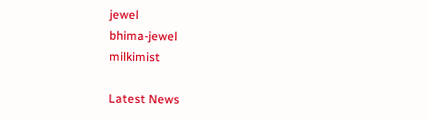jewel
bhima-jewel
milkimist

Latest News